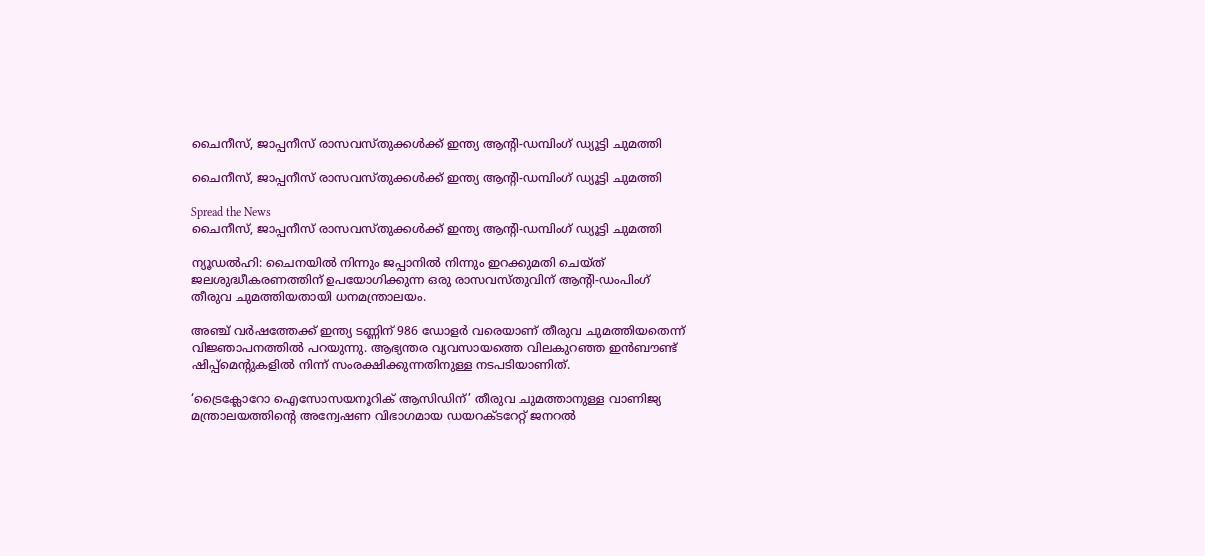ചൈനീസ്, ജാപ്പനീസ് രാസവസ്തുക്കള്‍ക്ക് ഇന്ത്യ ആന്റി-ഡമ്പിംഗ് ഡ്യൂട്ടി ചുമത്തി

ചൈനീസ്, ജാപ്പനീസ് രാസവസ്തുക്കള്‍ക്ക് ഇന്ത്യ ആന്റി-ഡമ്പിംഗ് ഡ്യൂട്ടി ചുമത്തി

Spread the News
ചൈനീസ്, ജാപ്പനീസ് രാസവസ്തുക്കള്‍ക്ക് ഇന്ത്യ ആന്റി-ഡമ്പിംഗ് ഡ്യൂട്ടി ചുമത്തി

ന്യൂഡൽഹി: ചൈനയില്‍ നിന്നും ജപ്പാനില്‍ നിന്നും ഇറക്കുമതി ചെയ്ത് ജലശുദ്ധീകരണത്തിന് ഉപയോഗിക്കുന്ന ഒരു രാസവസ്തുവിന് ആന്റി-ഡംപിംഗ് തീരുവ ചുമത്തിയതായി ധനമന്ത്രാലയം.

അഞ്ച് വര്‍ഷത്തേക്ക് ഇന്ത്യ ടണ്ണിന് 986 ഡോളര്‍ വരെയാണ് തീരുവ ചുമത്തിയതെന്ന് വിജ്ഞാപനത്തില്‍ പറയുന്നു. ആഭ്യന്തര വ്യവസായത്തെ വിലകുറഞ്ഞ ഇന്‍ബൗണ്ട് ഷിപ്പ്മെന്റുകളില്‍ നിന്ന് സംരക്ഷിക്കുന്നതിനുള്ള നടപടിയാണിത്.

‘ട്രൈക്ലോറോ ഐസോസയനൂറിക് ആസിഡിന്’ തീരുവ ചുമത്താനുള്ള വാണിജ്യ മന്ത്രാലയത്തിന്റെ അന്വേഷണ വിഭാഗമായ ഡയറക്ടറേറ്റ് ജനറല്‍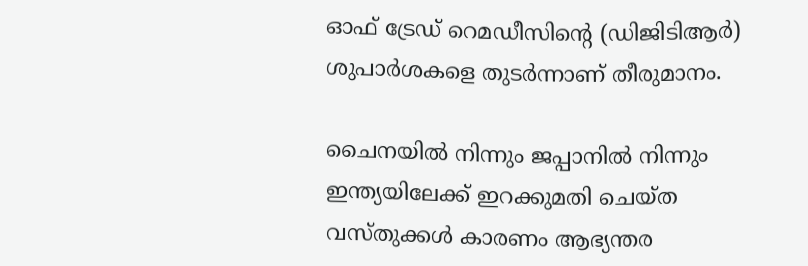ഓഫ് ട്രേഡ് റെമഡീസിന്റെ (ഡിജിടിആര്‍) ശുപാര്‍ശകളെ തുടര്‍ന്നാണ് തീരുമാനം.

ചൈനയില്‍ നിന്നും ജപ്പാനില്‍ നിന്നും ഇന്ത്യയിലേക്ക് ഇറക്കുമതി ചെയ്ത വസ്തുക്കള്‍ കാരണം ആഭ്യന്തര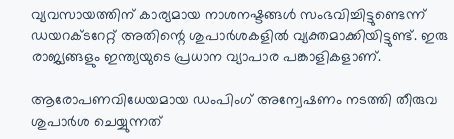വ്യവസായത്തിന് കാര്യമായ നാശനഷ്ടങ്ങള്‍ സംഭവിച്ചിട്ടുണ്ടെന്ന് ഡയറക്ടറേറ്റ് അതിന്റെ ശുപാര്‍ശകളില്‍ വ്യക്തമാക്കിയിട്ടുണ്ട്. ഇരു രാജ്യങ്ങളും ഇന്ത്യയുടെ പ്രധാന വ്യാപാര പങ്കാളികളാണ്.

ആരോപണവിധേയമായ ഡംപിംഗ് അന്വേഷണം നടത്തി തീരുവ ശുപാര്‍ശ ചെയ്യുന്നത്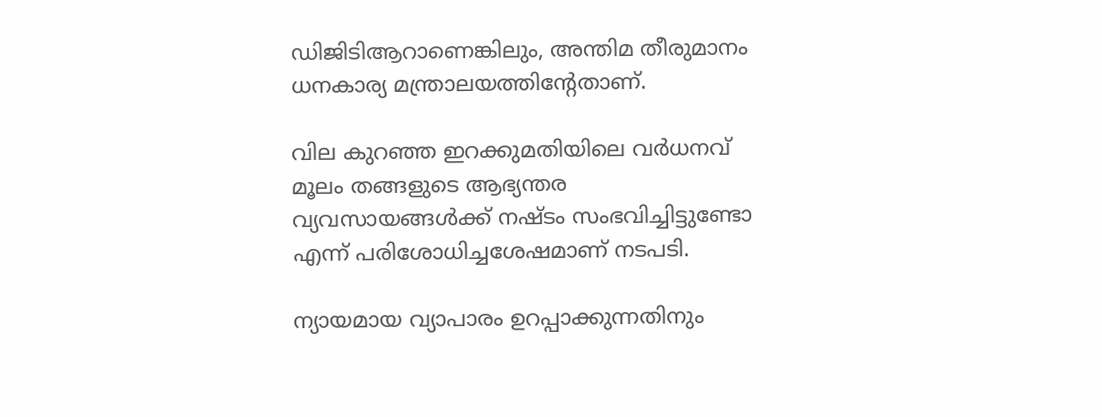ഡിജിടിആറാണെങ്കിലും, അന്തിമ തീരുമാനം ധനകാര്യ മന്ത്രാലയത്തിന്റേതാണ്.

വില കുറഞ്ഞ ഇറക്കുമതിയിലെ വര്‍ധനവ് മൂലം തങ്ങളുടെ ആഭ്യന്തര വ്യവസായങ്ങള്‍ക്ക് നഷ്ടം സംഭവിച്ചിട്ടുണ്ടോ എന്ന് പരിശോധിച്ചശേഷമാണ് നടപടി.

ന്യായമായ വ്യാപാരം ഉറപ്പാക്കുന്നതിനും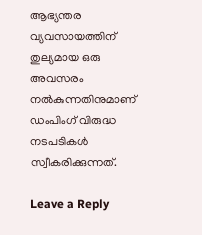ആഭ്യന്തര വ്യവസായത്തിന് തുല്യമായ ഒരു അവസരം നല്‍കുന്നതിനുമാണ് ഡംപിംഗ് വിരുദ്ധ നടപടികള്‍ സ്വീകരിക്കുന്നത്.

Leave a Reply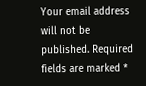Your email address will not be published. Required fields are marked *